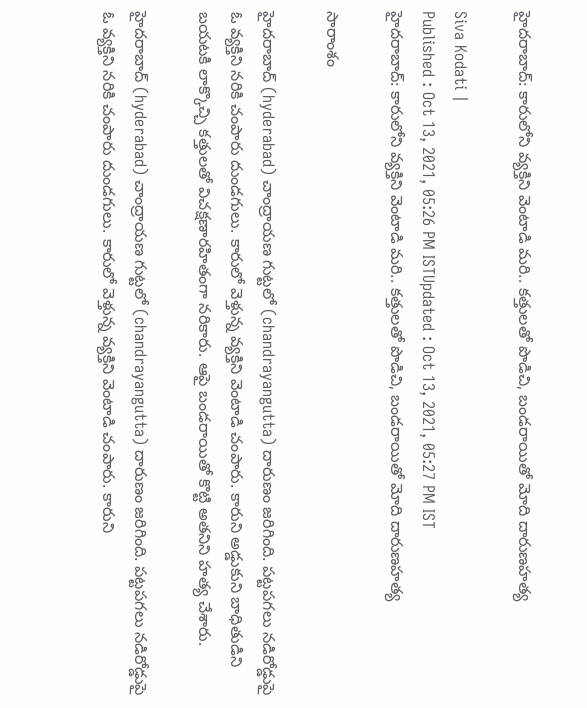హైదరాబాద్: కారులోని వ్యక్తిని వెంటాడి మరి.. కత్తులతో పొడిచి, బండరాయితో మోది దారుణహత్య

Siva Kodati |
Published : Oct 13, 2021, 05:26 PM ISTUpdated : Oct 13, 2021, 05:27 PM IST
హైదరాబాద్: కారులోని వ్యక్తిని వెంటాడి మరి.. కత్తులతో పొడిచి, బండరాయితో మోది దారుణహత్య

సారాంశం

హైదరాబాద్ (hyderabad) చాంద్రాయణ గుట్టలో (chandrayangutta) దారుణం జరిగింది. పట్టపగలు నడిరోడ్డుపై ఓ వ్యక్తిని నరికి చంపారు దుండగులు. కారులో వెళ్తున్న వ్యక్తిని వెంటాడి చంపారు. కారుని అడ్డుకుని బాధితుడిని బయటకి లాక్కొచ్చి కత్తులతో విచక్షణారహితంగా నరికారు. ఆపై బండరాయితో కొట్టి అతనిని హత్య చేశారు.

హైదరాబాద్ (hyderabad) చాంద్రాయణ గుట్టలో (chandrayangutta) దారుణం జరిగింది. పట్టపగలు నడిరోడ్డుపై ఓ వ్యక్తిని నరికి చంపారు దుండగులు. కారులో వెళ్తున్న వ్యక్తిని వెంటాడి చంపారు. కారుని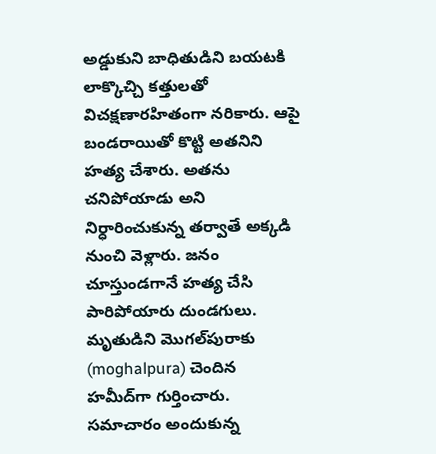అడ్డుకుని బాధితుడిని బయటకి లాక్కొచ్చి కత్తులతో విచక్షణారహితంగా నరికారు. ఆపై బండరాయితో కొట్టి అతనిని హత్య చేశారు. అతను చనిపోయాడు అని నిర్ధారించుకున్న తర్వాతే అక్కడి నుంచి వెళ్లారు. జనం చూస్తుండగానే హత్య చేసి పారిపోయారు దుండగులు. మృతుడిని మొగల్‌పురాకు (moghalpura) చెందిన హమీద్‌గా గుర్తించారు. సమాచారం అందుకున్న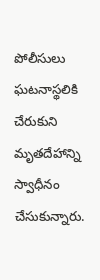పోలీసులు  ఘటనాస్థలికి చేరుకుని మృతదేహాన్ని స్వాధీనం చేసుకున్నారు.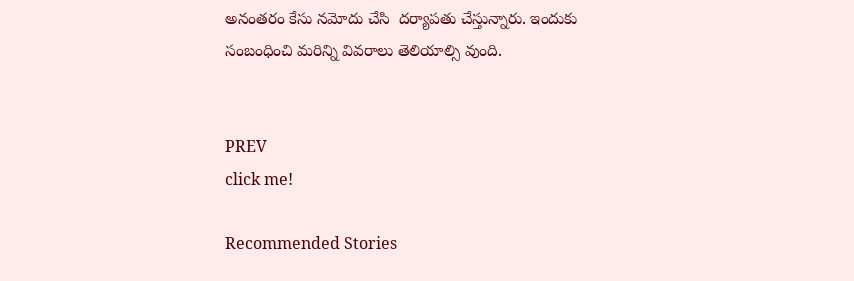అనంతరం కేసు నమోదు చేసి  దర్యాపతు చేస్తున్నారు. ఇందుకు సంబంధించి మరిన్ని వివరాలు తెలియాల్సి వుంది.


PREV
click me!

Recommended Stories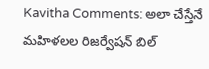Kavitha Comments: అలా చేస్తేనే మహిళలల రిజర్వేషన్ బిల్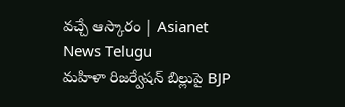వచ్చే ఆస్కారం | Asianet News Telugu
మహిళా రిజర్వేషన్ బిల్లుపై BJP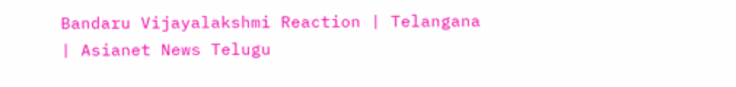Bandaru Vijayalakshmi Reaction | Telangana | Asianet News Telugu